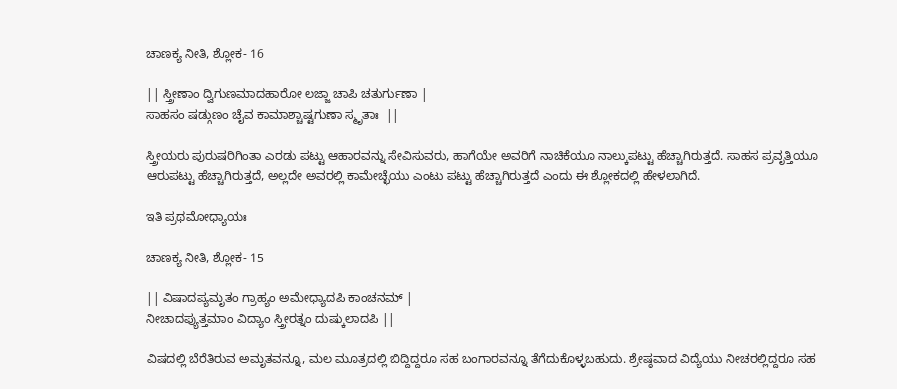ಚಾಣಕ್ಯ ನೀತಿ, ಶ್ಲೋಕ- 16

|| ಸ್ತ್ರೀಣಾಂ ದ್ವಿಗುಣಮಾದಹಾರೋ ಲಜ್ಜಾ ಚಾಪಿ ಚತುರ್ಗುಣಾ |
ಸಾಹಸಂ ಷಡ್ಗುಣಂ ಚೈವ ಕಾಮಾಶ್ಚಾಷ್ಟಗುಣಾ ಸ್ಮೃತಾಃ  ||

ಸ್ತ್ರೀಯರು ಪುರುಷರಿಗಿಂತಾ ಎರಡು ಪಟ್ಟು ಆಹಾರವನ್ನು ಸೇವಿಸುವರು, ಹಾಗೆಯೇ ಅವರಿಗೆ ನಾಚಿಕೆಯೂ ನಾಲ್ಕುಪಟ್ಟು ಹೆಚ್ಚಾಗಿರುತ್ತದೆ. ಸಾಹಸ ಪ್ರವೃತ್ತಿಯೂ ಆರುಪಟ್ಟು ಹೆಚ್ಚಾಗಿರುತ್ತದೆ, ಅಲ್ಲದೇ ಅವರಲ್ಲಿ ಕಾಮೇಚ್ಛೆಯು ಎಂಟು ಪಟ್ಟು ಹೆಚ್ಚಾಗಿರುತ್ತದೆ ಎಂದು ಈ ಶ್ಲೋಕದಲ್ಲಿ ಹೇಳಲಾಗಿದೆ.

ಇತಿ ಪ್ರಥಮೋಧ್ಯಾಯಃ

ಚಾಣಕ್ಯ ನೀತಿ, ಶ್ಲೋಕ- 15

|| ವಿಷಾದಪ್ಯಮೃತಂ ಗ್ರಾಹ್ಯಂ ಅಮೇಧ್ಯಾದಪಿ ಕಾಂಚನಮ್ |
ನೀಚಾದಪ್ಯುತ್ತಮಾಂ ವಿದ್ಯಾಂ ಸ್ತ್ರೀರತ್ನಂ ದುಷ್ಕುಲಾದಪಿ ||

ವಿಷದಲ್ಲಿ ಬೆರೆತಿರುವ ಅಮೃತವನ್ನೂ, ಮಲ ಮೂತ್ರದಲ್ಲಿ ಬಿದ್ದಿದ್ದರೂ ಸಹ ಬಂಗಾರವನ್ನೂ ತೆಗೆದುಕೊಳ್ಳಬಹುದು. ಶ್ರೇಷ್ಠವಾದ ವಿದ್ಯೆಯು ನೀಚರಲ್ಲಿದ್ದರೂ ಸಹ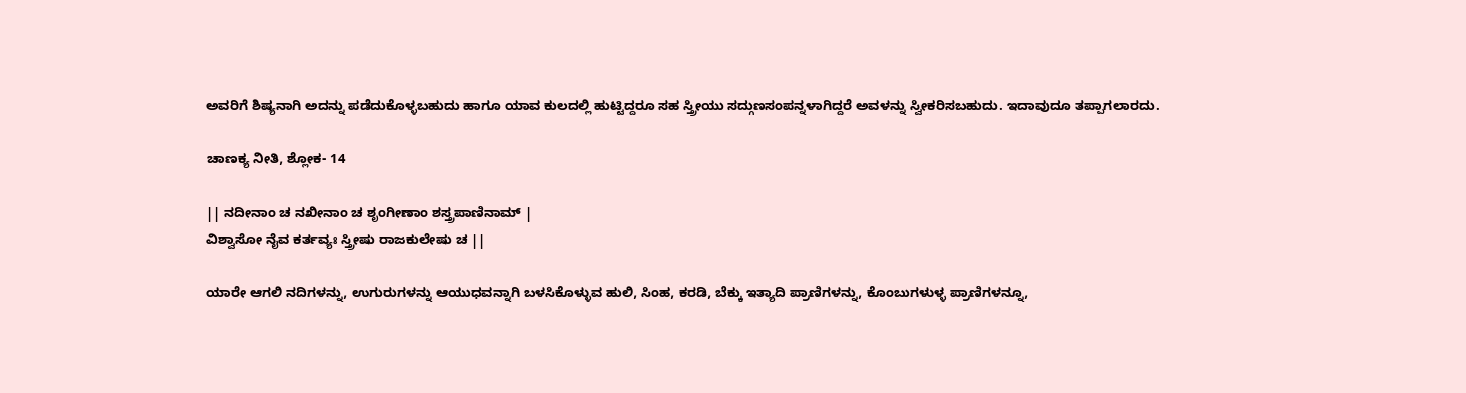ಅವರಿಗೆ ಶಿಷ್ಯನಾಗಿ ಅದನ್ನು ಪಡೆದುಕೊಳ್ಳಬಹುದು ಹಾಗೂ ಯಾವ ಕುಲದಲ್ಲಿ ಹುಟ್ಟಿದ್ದರೂ ಸಹ ಸ್ತ್ರೀಯು ಸದ್ಗುಣಸಂಪನ್ನಳಾಗಿದ್ದರೆ ಅವಳನ್ನು ಸ್ವೀಕರಿಸಬಹುದು. ಇದಾವುದೂ ತಪ್ಪಾಗಲಾರದು.

ಚಾಣಕ್ಯ ನೀತಿ, ಶ್ಲೋಕ- 14

|| ನದೀನಾಂ ಚ ನಖೀನಾಂ ಚ ಶೃಂಗೀಣಾಂ ಶಸ್ತ್ರಪಾಣಿನಾಮ್ |
ವಿಶ್ವಾಸೋ ನೈವ ಕರ್ತವ್ಯಃ ಸ್ತ್ರೀಷು ರಾಜಕುಲೇಷು ಚ ||

ಯಾರೇ ಆಗಲಿ ನದಿಗಳನ್ನು, ಉಗುರುಗಳನ್ನು ಆಯುಧವನ್ನಾಗಿ ಬಳಸಿಕೊಳ್ಳುವ ಹುಲಿ, ಸಿಂಹ, ಕರಡಿ, ಬೆಕ್ಕು ಇತ್ಯಾದಿ ಪ್ರಾಣಿಗಳನ್ನು, ಕೊಂಬುಗಳುಳ್ಳ ಪ್ರಾಣಿಗಳನ್ನೂ,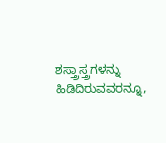ಶಸ್ತ್ರಾಸ್ತ್ರಗಳನ್ನು ಹಿಡಿದಿರುವವರನ್ನೂ,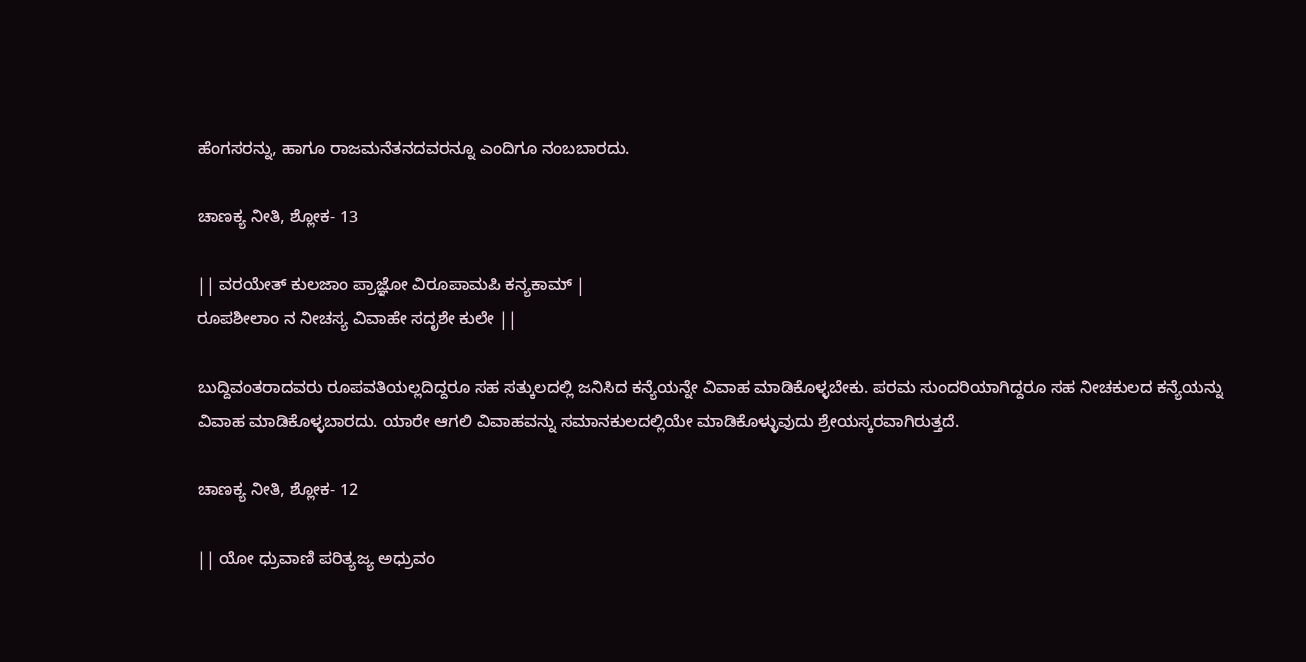ಹೆಂಗಸರನ್ನು, ಹಾಗೂ ರಾಜಮನೆತನದವರನ್ನೂ ಎಂದಿಗೂ ನಂಬಬಾರದು.

ಚಾಣಕ್ಯ ನೀತಿ, ಶ್ಲೋಕ- 13

|| ವರಯೇತ್ ಕುಲಜಾಂ ಪ್ರಾಜ್ಞೋ ವಿರೂಪಾಮಪಿ ಕನ್ಯಕಾಮ್ |
ರೂಪಶೀಲಾಂ ನ ನೀಚಸ್ಯ ವಿವಾಹೇ ಸದೃಶೇ ಕುಲೇ ||

ಬುದ್ದಿವಂತರಾದವರು ರೂಪವತಿಯಲ್ಲದಿದ್ದರೂ ಸಹ ಸತ್ಕುಲದಲ್ಲಿ ಜನಿಸಿದ ಕನ್ಯೆಯನ್ನೇ ವಿವಾಹ ಮಾಡಿಕೊಳ್ಳಬೇಕು. ಪರಮ ಸುಂದರಿಯಾಗಿದ್ದರೂ ಸಹ ನೀಚಕುಲದ ಕನ್ಯೆಯನ್ನು ವಿವಾಹ ಮಾಡಿಕೊಳ್ಳಬಾರದು. ಯಾರೇ ಆಗಲಿ ವಿವಾಹವನ್ನು ಸಮಾನಕುಲದಲ್ಲಿಯೇ ಮಾಡಿಕೊಳ್ಳುವುದು ಶ್ರೇಯಸ್ಕರವಾಗಿರುತ್ತದೆ.

ಚಾಣಕ್ಯ ನೀತಿ, ಶ್ಲೋಕ- 12

|| ಯೋ ಧ್ರುವಾಣಿ ಪರಿತ್ಯಜ್ಯ ಅಧ್ರುವಂ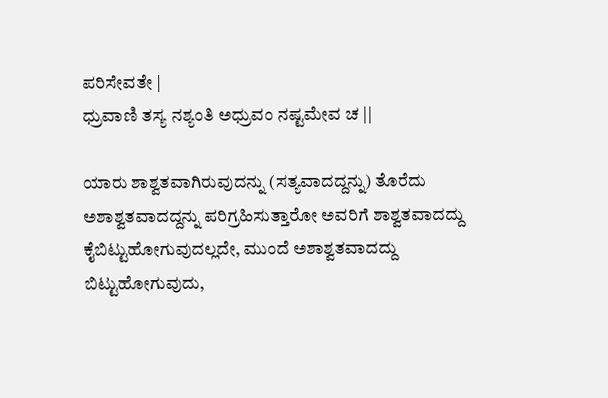ಪರಿಸೇವತೇ |
ಧ್ರುವಾಣಿ ತಸ್ಯ ನಶ್ಯಂತಿ ಅಧ್ರುವಂ ನಷ್ಟಮೇವ ಚ ||

ಯಾರು ಶಾಶ್ವತವಾಗಿರುವುದನ್ನು (ಸತ್ಯವಾದದ್ದನ್ನು) ತೊರೆದು ಅಶಾಶ್ವತವಾದದ್ದನ್ನು ಪರಿಗ್ರಹಿಸುತ್ತಾರೋ ಅವರಿಗೆ ಶಾಶ್ವತವಾದದ್ದು ಕೈಬಿಟ್ಟುಹೋಗುವುದಲ್ಲದೇ, ಮುಂದೆ ಅಶಾಶ್ವತವಾದದ್ದು ಬಿಟ್ಟುಹೋಗುವುದು,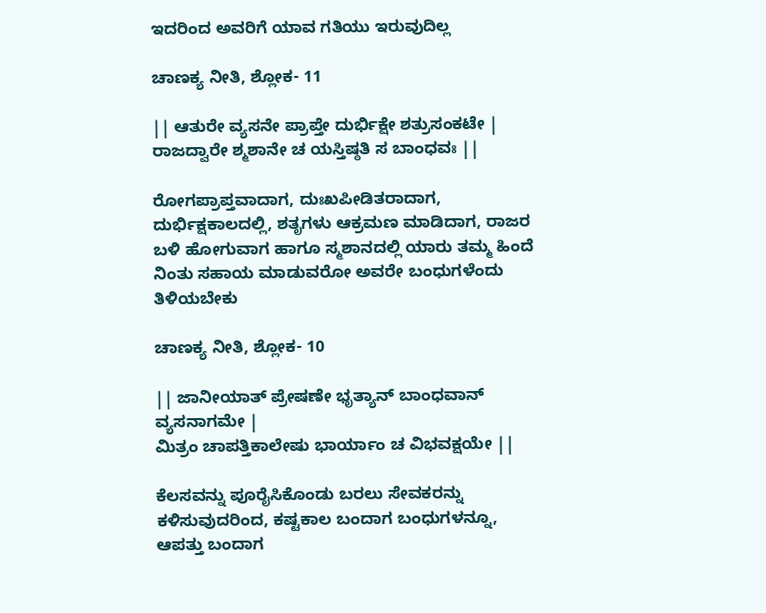ಇದರಿಂದ ಅವರಿಗೆ ಯಾವ ಗತಿಯು ಇರುವುದಿಲ್ಲ

ಚಾಣಕ್ಯ ನೀತಿ, ಶ್ಲೋಕ- 11

|| ಆತುರೇ ವ್ಯಸನೇ ಪ್ರಾಪ್ತೇ ದುರ್ಭಿಕ್ಷೇ ಶತ್ರುಸಂಕಟೇ |
ರಾಜದ್ವಾರೇ ಶ್ಮಶಾನೇ ಚ ಯಸ್ತಿಷ್ಠತಿ ಸ ಬಾಂಧವಃ ||

ರೋಗಪ್ರಾಪ್ತವಾದಾಗ, ದುಃಖಪೀಡಿತರಾದಾಗ, ದುರ್ಭಿಕ್ಷಕಾಲದಲ್ಲಿ, ಶತೃಗಳು ಆಕ್ರಮಣ ಮಾಡಿದಾಗ, ರಾಜರ ಬಳಿ ಹೋಗುವಾಗ ಹಾಗೂ ಸ್ಮಶಾನದಲ್ಲಿ ಯಾರು ತಮ್ಮ ಹಿಂದೆ ನಿಂತು ಸಹಾಯ ಮಾಡುವರೋ ಅವರೇ ಬಂಧುಗಳೆಂದು ತಿಳಿಯಬೇಕು

ಚಾಣಕ್ಯ ನೀತಿ, ಶ್ಲೋಕ- 10

|| ಜಾನೀಯಾತ್ ಪ್ರೇಷಣೇ ಭೃತ್ಯಾನ್ ಬಾಂಧವಾನ್ ವ್ಯಸನಾಗಮೇ |
ಮಿತ್ರಂ ಚಾಪತ್ತಿಕಾಲೇಷು ಭಾರ್ಯಾಂ ಚ ವಿಭವಕ್ಷಯೇ ||

ಕೆಲಸವನ್ನು ಪೂರೈಸಿಕೊಂಡು ಬರಲು ಸೇವಕರನ್ನು ಕಳಿಸುವುದರಿಂದ, ಕಷ್ಟಕಾಲ ಬಂದಾಗ ಬಂಧುಗಳನ್ನೂ, ಆಪತ್ತು ಬಂದಾಗ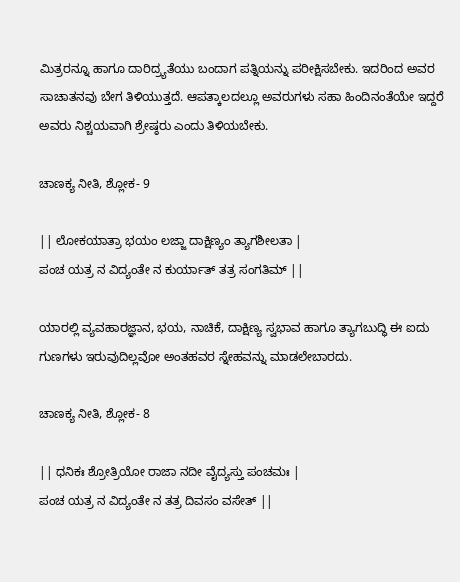ಮಿತ್ರರನ್ನೂ ಹಾಗೂ ದಾರಿದ್ರ್ಯತೆಯು ಬಂದಾಗ ಪತ್ನಿಯನ್ನು ಪರೀಕ್ಷಿಸಬೇಕು. ಇದರಿಂದ ಅವರ ಸಾಚಾತನವು ಬೇಗ ತಿಳಿಯುತ್ತದೆ. ಆಪತ್ಕಾಲದಲ್ಲೂ ಅವರುಗಳು ಸಹಾ ಹಿಂದಿನಂತೆಯೇ ಇದ್ದರೆ ಅವರು ನಿಶ್ಚಯವಾಗಿ ಶ್ರೇಷ್ಠರು ಎಂದು ತಿಳಿಯಬೇಕು.

ಚಾಣಕ್ಯ ನೀತಿ, ಶ್ಲೋಕ- 9

|| ಲೋಕಯಾತ್ರಾ ಭಯಂ ಲಜ್ಜಾ ದಾಕ್ಷಿಣ್ಯಂ ತ್ಯಾಗಶೀಲತಾ |
ಪಂಚ ಯತ್ರ ನ ವಿದ್ಯಂತೇ ನ ಕುರ್ಯಾತ್ ತತ್ರ ಸಂಗತಿಮ್ ||

ಯಾರಲ್ಲಿ ವ್ಯವಹಾರಜ್ಞಾನ, ಭಯ, ನಾಚಿಕೆ, ದಾಕ್ಷಿಣ್ಯ ಸ್ವಭಾವ ಹಾಗೂ ತ್ಯಾಗಬುದ್ಧಿ ಈ ಐದು ಗುಣಗಳು ಇರುವುದಿಲ್ಲವೋ ಅಂತಹವರ ಸ್ನೇಹವನ್ನು ಮಾಡಲೇಬಾರದು.

ಚಾಣಕ್ಯ ನೀತಿ, ಶ್ಲೋಕ- 8

|| ಧನಿಕಃ ಶ್ರೋತ್ರಿಯೋ ರಾಜಾ ನದೀ ವೈದ್ಯಸ್ತು ಪಂಚಮಃ |
ಪಂಚ ಯತ್ರ ನ ವಿದ್ಯಂತೇ ನ ತತ್ರ ದಿವಸಂ ವಸೇತ್ ||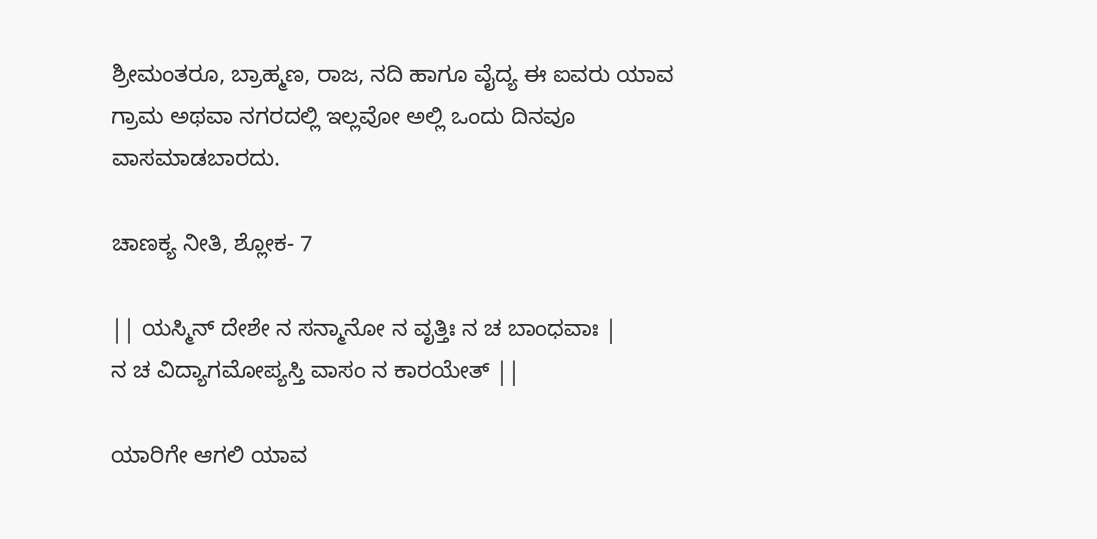ಶ್ರೀಮಂತರೂ, ಬ್ರಾಹ್ಮಣ, ರಾಜ, ನದಿ ಹಾಗೂ ವೈದ್ಯ ಈ ಐವರು ಯಾವ ಗ್ರಾಮ ಅಥವಾ ನಗರದಲ್ಲಿ ಇಲ್ಲವೋ ಅಲ್ಲಿ ಒಂದು ದಿನವೂ ವಾಸಮಾಡಬಾರದು.

ಚಾಣಕ್ಯ ನೀತಿ, ಶ್ಲೋಕ- 7

|| ಯಸ್ಮಿನ್ ದೇಶೇ ನ ಸನ್ಮಾನೋ ನ ವೃತ್ತಿಃ ನ ಚ ಬಾಂಧವಾಃ |
ನ ಚ ವಿದ್ಯಾಗಮೋಪ್ಯಸ್ತಿ ವಾಸಂ ನ ಕಾರಯೇತ್ ||

ಯಾರಿಗೇ ಆಗಲಿ ಯಾವ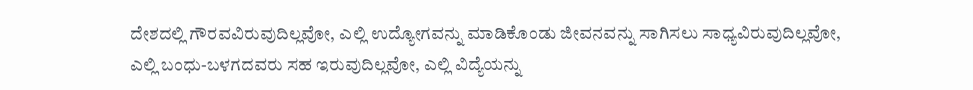ದೇಶದಲ್ಲಿ ಗೌರವವಿರುವುದಿಲ್ಲವೋ, ಎಲ್ಲಿ ಉದ್ಯೋಗವನ್ನು ಮಾಡಿಕೊಂಡು ಜೀವನವನ್ನು ಸಾಗಿಸಲು ಸಾಧ್ಯವಿರುವುದಿಲ್ಲವೋ, ಎಲ್ಲಿ ಬಂಧು-ಬಳಗದವರು ಸಹ ಇರುವುದಿಲ್ಲವೋ, ಎಲ್ಲಿ ವಿದ್ಯೆಯನ್ನು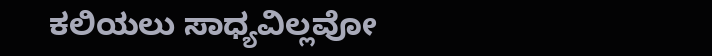ಕಲಿಯಲು ಸಾಧ್ಯವಿಲ್ಲವೋ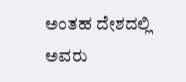ಅಂತಹ ದೇಶದಲ್ಲಿ ಅವರು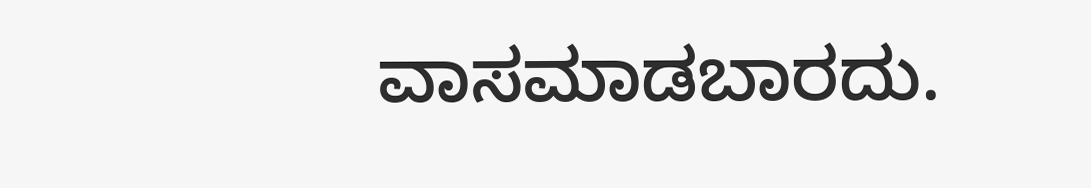ವಾಸಮಾಡಬಾರದು.